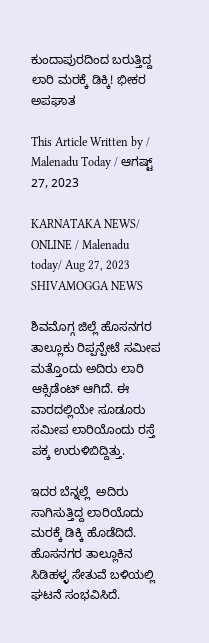ಕುಂದಾಪುರದಿಂದ ಬರುತ್ತಿದ್ದ ಲಾರಿ ಮರಕ್ಕೆ ಡಿಕ್ಕಿ! ಭೀಕರ ಅಪಘಾತ

This Article Written by / Malenadu Today / ಆಗಷ್ಟ್ 27, 2023

KARNATAKA NEWS/ ONLINE / Malenadu today/ Aug 27, 2023 SHIVAMOGGA NEWS

ಶಿವಮೊಗ್ಗ ಜಿಲ್ಲೆ ಹೊಸನಗರ ತಾಲ್ಲೂಕು ರಿಪ್ಪನ್ಪೇಟೆ ಸಮೀಪ ಮತ್ತೊಂದು ಅದಿರು ಲಾರಿ ಆಕ್ಸಿಡೆಂಟ್ ಆಗಿದೆ. ಈ ವಾರದಲ್ಲಿಯೇ ಸೂಡೂರು ಸಮೀಪ ಲಾರಿಯೊಂದು ರಸ್ತೆ ಪಕ್ಕ ಉರುಳಿಬಿದ್ದಿತ್ತು.

ಇದರ ಬೆನ್ನಲ್ಲೆ  ಅದಿರು ಸಾಗಿಸುತ್ತಿದ್ದ ಲಾರಿಯೊದು ಮರಕ್ಕೆ ಡಿಕ್ಕಿ ಹೊಡೆದಿದೆ.  ಹೊಸನಗರ ತಾಲ್ಲೂಕಿನ  ಸಿಡಿಹಳ್ಳ ಸೇತುವೆ ಬಳಿಯಲ್ಲಿ ಘಟನೆ ಸಂಭವಿಸಿದೆ.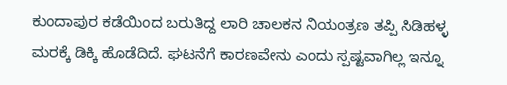ಕುಂದಾಪುರ ಕಡೆಯಿಂದ ಬರುತಿದ್ದ ಲಾರಿ ಚಾಲಕನ ನಿಯಂತ್ರಣ ತಪ್ಪಿ ಸಿಡಿಹಳ್ಳ ಮರಕ್ಕೆ ಡಿಕ್ಕಿ ಹೊಡೆದಿದೆ. ಘಟನೆಗೆ ಕಾರಣವೇನು ಎಂದು ಸ್ಪಷ್ಟವಾಗಿಲ್ಲ ಇನ್ನೂ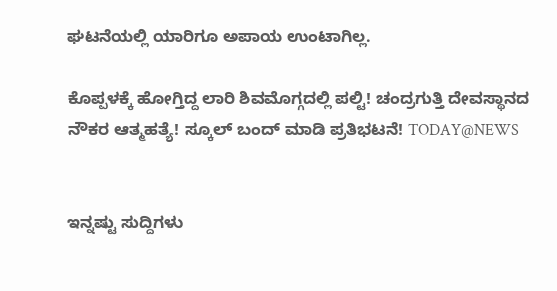ಘಟನೆಯಲ್ಲಿ ಯಾರಿಗೂ ಅಪಾಯ ಉಂಟಾಗಿಲ್ಲ.

ಕೊಪ್ಪಳಕ್ಕೆ ಹೋಗ್ತಿದ್ದ ಲಾರಿ ಶಿವಮೊಗ್ಗದಲ್ಲಿ ಪಲ್ಟಿ! ಚಂದ್ರಗುತ್ತಿ ದೇವಸ್ಥಾನದ ನೌಕರ ಆತ್ಮಹತ್ಯೆ! ಸ್ಕೂಲ್ ಬಂದ್ ಮಾಡಿ ಪ್ರತಿಭಟನೆ! TODAY@NEWS


ಇನ್ನಷ್ಟು ಸುದ್ದಿಗಳು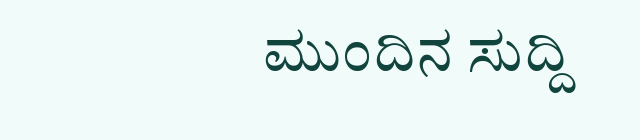ಮುಂದಿನ ಸುದ್ದಿ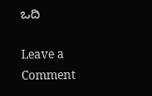ಒದಿ

Leave a Comment